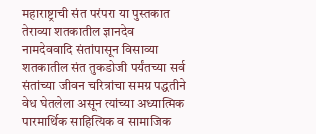महाराष्ट्राची संत परंपरा या पुस्तकात तेराव्या शतकातील ज्ञानदेव नामदेववादि संतांपासून विसाव्या शतकातील संत तुकडोजी पर्यंतच्या सर्व संतांच्या जीवन चरित्रांचा समग्र पद्धतीने वेध घेतलेला असून त्यांच्या अध्यात्मिक पारमार्थिक साहित्यिक व सामाजिक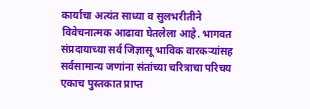कार्याचा अत्यंत साध्या व सुलभरीतीने विवेचनात्मक आढावा घेतलेला आहे. भागवत संप्रदायाच्या सर्व जिज्ञासू भाविक वारकऱ्यांसह सर्वसामान्य जणांना संतांच्या चरित्राचा परिचय एकाच पुस्तकात प्राप्त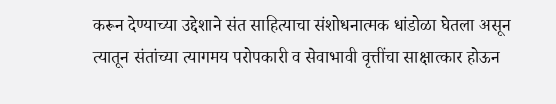करून देण्याच्या उद्देशाने संत साहित्याचा संशोधनात्मक धांडोळा घेतला असून त्यातून संतांच्या त्यागमय परोपकारी व सेवाभावी वृत्तींचा साक्षात्कार होऊन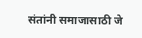संतांनी समाजासाठी जे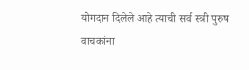योगदान दिलेले आहे त्याची सर्व स्त्री पुरुष वाचकांना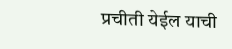प्रचीती येईल याची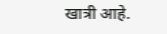खात्री आहे.